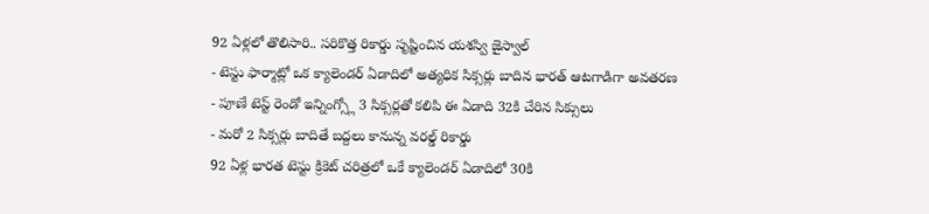92 ఏళ్లలో తొలిసారి.. సరికొత్త రికార్డు సృష్టించిన యశస్వి జైస్వాల్
- టెస్టు ఫార్మాట్లో ఒక క్యాలెండర్ ఏడాదిలో అత్యధిక సిక్సర్లు బాదిన భారత్ ఆటగాడిగా అవతరణ
- పూణే టెస్ట్ రెండో ఇన్నింగ్స్లో 3 సిక్సర్లతో కలిపి ఈ ఏడాది 32కి చేరిన సిక్సులు
- మరో 2 సిక్సర్లు బాదితే బద్దలు కానున్న వరల్డ్ రికార్డు
92 ఏళ్ల భారత టెస్టు క్రికెట్ చరిత్రలో ఒకే క్యాలెండర్ ఏడాదిలో 30కి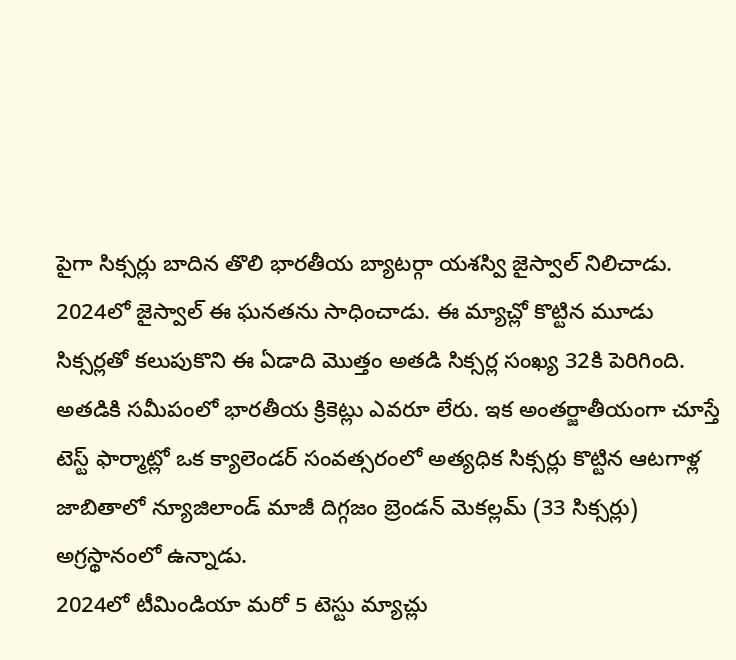పైగా సిక్సర్లు బాదిన తొలి భారతీయ బ్యాటర్గా యశస్వి జైస్వాల్ నిలిచాడు. 2024లో జైస్వాల్ ఈ ఘనతను సాధించాడు. ఈ మ్యాచ్లో కొట్టిన మూడు సిక్సర్లతో కలుపుకొని ఈ ఏడాది మొత్తం అతడి సిక్సర్ల సంఖ్య 32కి పెరిగింది. అతడికి సమీపంలో భారతీయ క్రికెట్లు ఎవరూ లేరు. ఇక అంతర్జాతీయంగా చూస్తే టెస్ట్ ఫార్మాట్లో ఒక క్యాలెండర్ సంవత్సరంలో అత్యధిక సిక్సర్లు కొట్టిన ఆటగాళ్ల జాబితాలో న్యూజిలాండ్ మాజీ దిగ్గజం బ్రెండన్ మెకల్లమ్ (33 సిక్సర్లు) అగ్రస్థానంలో ఉన్నాడు.
2024లో టీమిండియా మరో 5 టెస్టు మ్యాచ్లు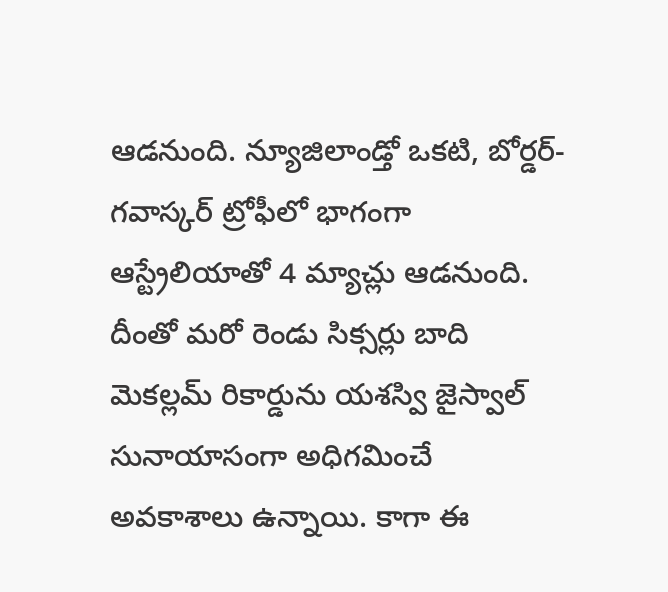ఆడనుంది. న్యూజిలాండ్తో ఒకటి, బోర్డర్-గవాస్కర్ ట్రోఫీలో భాగంగా ఆస్ట్రేలియాతో 4 మ్యాచ్లు ఆడనుంది. దీంతో మరో రెండు సిక్సర్లు బాది మెకల్లమ్ రికార్డును యశస్వి జైస్వాల్ సునాయాసంగా అధిగమించే అవకాశాలు ఉన్నాయి. కాగా ఈ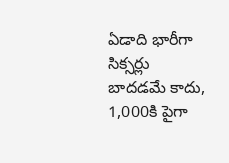ఏడాది భారీగా సిక్సర్లు బాదడమే కాదు, 1,000కి పైగా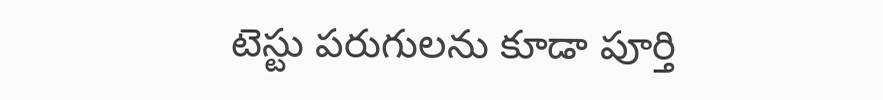టెస్టు పరుగులను కూడా పూర్తి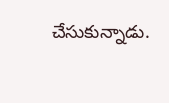చేసుకున్నాడు.